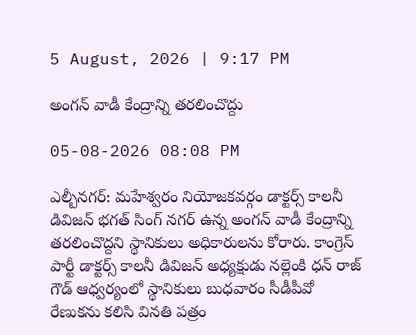5 August, 2026 | 9:17 PM

అంగన్ వాడీ కేంద్రాన్ని తరలించొద్దు

05-08-2026 08:08 PM

ఎల్బీనగర్: మహేశ్వరం నియోజకవర్గం డాక్టర్స్ కాలనీ డివిజన్ భగత్ సింగ్ నగర్ ఉన్న అంగన్ వాడీ కేంద్రాన్ని తరలించొద్దని స్థానికులు అధికారులను కోరారు. కాంగ్రెస్ పార్టీ డాక్టర్స్ కాలనీ డివిజన్ అధ్యక్షుడు నల్లెంకి ధన్ రాజ్ గౌడ్ ఆధ్వర్యంలో స్థానికులు బుధవారం సీడీపీవో రేణుకను కలిసి వినతి పత్రం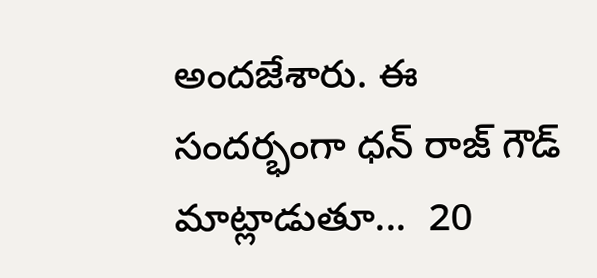అందజేశారు. ఈ సందర్భంగా ధన్ రాజ్ గౌడ్ మాట్లాడుతూ...  20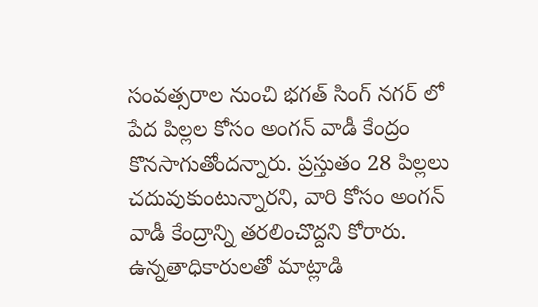సంవత్సరాల నుంచి భగత్ సింగ్ నగర్ లో పేద పిల్లల కోసం అంగన్ వాడీ కేంద్రం కొనసాగుతోందన్నారు. ప్రస్తుతం 28 పిల్లలు చదువుకుంటున్నారని, వారి కోసం అంగన్ వాడీ కేంద్రాన్ని తరలించొద్దని కోరారు. ఉన్నతాధికారులతో మాట్లాడి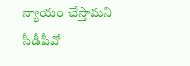న్యాయం చేస్తామని సీడీపీవో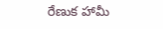రేణుక హామీ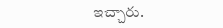ఇచ్చారు.